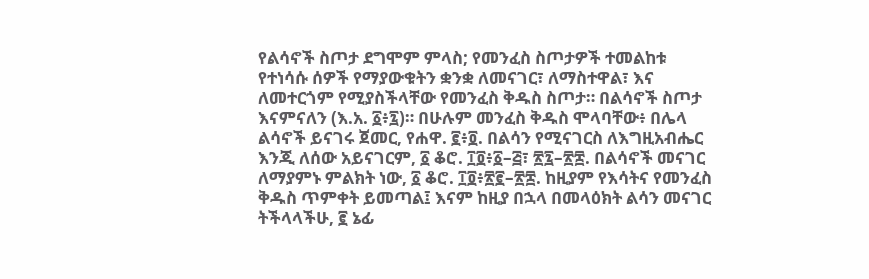የልሳኖች ስጦታ ደግሞም ምላስ; የመንፈስ ስጦታዎች ተመልከቱ የተነሳሱ ሰዎች የማያውቁትን ቋንቋ ለመናገር፣ ለማስተዋል፣ እና ለመተርጎም የሚያስችላቸው የመንፈስ ቅዱስ ስጦታ። በልሳኖች ስጦታ እናምናለን (እ.አ. ፩፥፯)። በሁሉም መንፈስ ቅዱስ ሞላባቸው፥ በሌላ ልሳኖች ይናገሩ ጀመር, የሐዋ. ፪፥፬. በልሳን የሚናገርስ ለእግዚአብሔር እንጂ ለሰው አይናገርም, ፩ ቆሮ. ፲፬፥፩–፭፣ ፳፯–፳፰. በልሳኖች መናገር ለማያምኑ ምልክት ነው, ፩ ቆሮ. ፲፬፥፳፪–፳፰. ከዚያም የእሳትና የመንፈስ ቅዱስ ጥምቀት ይመጣል፤ እናም ከዚያ በኋላ በመላዕክት ልሳን መናገር ትችላላችሁ, ፪ ኔፊ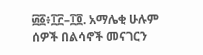፴፩፥፲፫–፲፬. አማሌቂ ሁሉም ሰዎች በልሳኖች መናገርን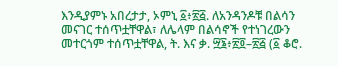እንዲያምኑ አበረታታ, ኦምኒ ፩፥፳፭. ለአንዳንዶቹ በልሳን መናገር ተሰጥቷቸዋል፣ ለሌላም በልሳኖች የተነገረውን መተርጎም ተሰጥቷቸዋል, ት. እና ቃ. ፵፮፥፳፬–፳፭ (፩ ቆሮ.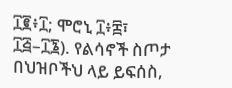፲፪፥፲; ሞሮኒ ፲፥፰፣ ፲፭–፲፮). የልሳኖች ስጦታ በህዝቦችህ ላይ ይፍሰስ,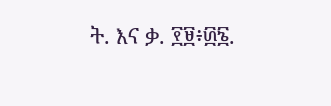ት. እና ቃ. ፻፱፥፴፮.